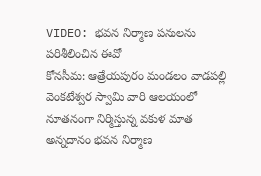VIDEO: భవన నిర్మాణ పనులను పరిశీలించిన ఈవో
కోనసీమ: ఆత్రేయపురం మండలం వాడపల్లి వెంకటేశ్వర స్వామి వారి ఆలయంలో నూతనంగా నిర్మిస్తున్న వకుళ మాత అన్నదానం భవన నిర్మాణ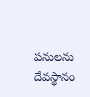పనులను దేవస్థానం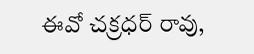ఈవో చక్రధర్ రావు,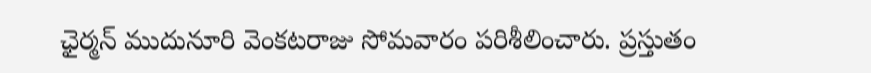ఛైర్మన్ ముదునూరి వెంకటరాజు సోమవారం పరిశీలించారు. ప్రస్తుతం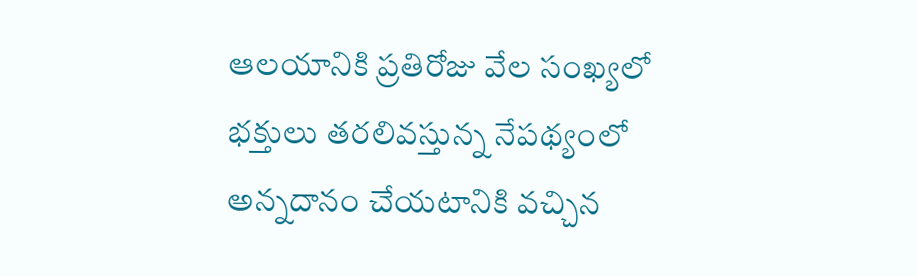ఆలయానికి ప్రతిరోజు వేల సంఖ్యలో భక్తులు తరలివస్తున్న నేపథ్యంలో అన్నదానం చేయటానికి వచ్చిన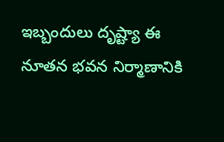ఇబ్బందులు దృష్ట్యా ఈ నూతన భవన నిర్మాణానికి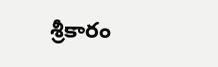శ్రీకారం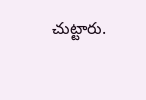చుట్టారు.